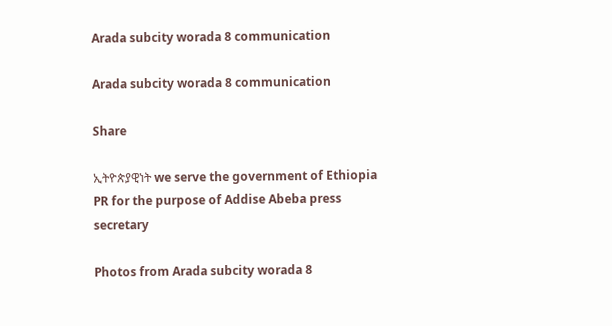Arada subcity worada 8 communication

Arada subcity worada 8 communication

Share

ኢትዮጵያዊነት we serve the government of Ethiopia PR for the purpose of Addise Abeba press secretary

Photos from Arada subcity worada 8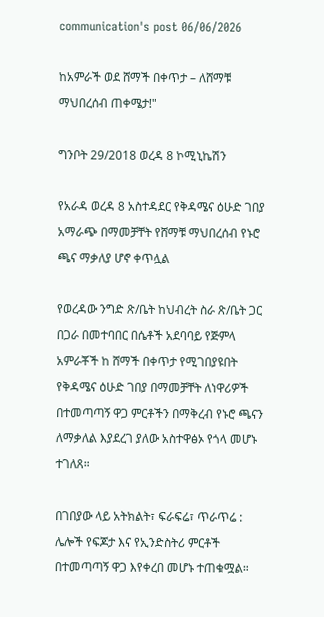communication's post 06/06/2026

ከአምራች ወደ ሸማች በቀጥታ – ለሸማቹ ማህበረሰብ ጠቀሜታ!"

ግንቦት 29/2018 ወረዳ 8 ኮሚኒኬሽን

የአራዳ ወረዳ 8 አስተዳደር የቅዳሜና ዕሁድ ገበያ አማራጭ በማመቻቸት የሸማቹ ማህበረሰብ የኑሮ ጫና ማቃለያ ሆኖ ቀጥሏል

የወረዳው ንግድ ጽ/ቤት ከህብረት ስራ ጽ/ቤት ጋር በጋራ በመተባበር በሴቶች አደባባይ የጅምላ አምራቾች ከ ሸማች በቀጥታ የሚገበያዩበት
የቅዳሜና ዕሁድ ገበያ በማመቻቸት ለነዋሪዎች በተመጣጣኝ ዋጋ ምርቶችን በማቅረብ የኑሮ ጫናን ለማቃለል እያደረገ ያለው አስተዋፅኦ የጎላ መሆኑ ተገለጸ።

በገበያው ላይ አትክልት፣ ፍራፍሬ፣ ጥራጥሬ : ሌሎች የፍጆታ እና የኢንድስትሪ ምርቶች በተመጣጣኝ ዋጋ እየቀረበ መሆኑ ተጠቁሟል።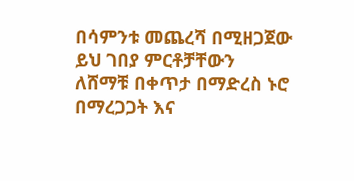በሳምንቱ መጨረሻ በሚዘጋጀው ይህ ገበያ ምርቶቻቸውን ለሸማቹ በቀጥታ በማድረስ ኑሮ በማረጋጋት እና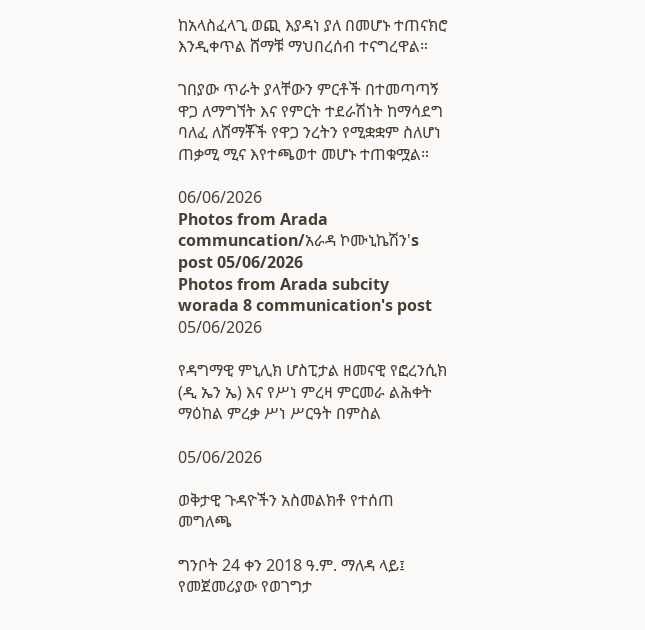ከአላስፈላጊ ወጪ እያዳነ ያለ በመሆኑ ተጠናክሮ እንዲቀጥል ሸማቹ ማህበረሰብ ተናግረዋል።

ገበያው ጥራት ያላቸውን ምርቶች በተመጣጣኝ ዋጋ ለማግኘት እና የምርት ተደራሽነት ከማሳደግ ባለፈ ለሸማቾች የዋጋ ንረትን የሚቋቋም ስለሆነ ጠቃሚ ሚና እየተጫወተ መሆኑ ተጠቁሟል።

06/06/2026
Photos from Arada communcation/አራዳ ኮሙኒኬሽን's post 05/06/2026
Photos from Arada subcity worada 8 communication's post 05/06/2026

የዳግማዊ ምኒሊክ ሆስፒታል ዘመናዊ የፎረንሲክ (ዲ ኤን ኤ) እና የሥነ ምረዛ ምርመራ ልሕቀት ማዕከል ምረቃ ሥነ ሥርዓት በምስል

05/06/2026

ወቅታዊ ጉዳዮችን አስመልክቶ የተሰጠ መግለጫ

ግንቦት 24 ቀን 2018 ዓ.ም. ማለዳ ላይ፤ የመጀመሪያው የወገግታ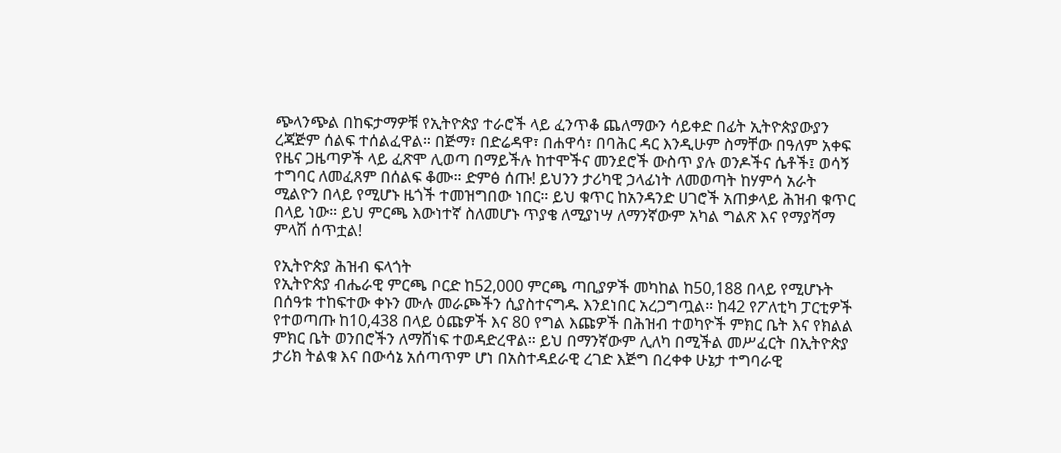ጭላንጭል በከፍታማዎቹ የኢትዮጵያ ተራሮች ላይ ፈንጥቆ ጨለማውን ሳይቀድ በፊት ኢትዮጵያውያን ረጃጅም ሰልፍ ተሰልፈዋል። በጅማ፣ በድሬዳዋ፣ በሐዋሳ፣ በባሕር ዳር እንዲሁም ስማቸው በዓለም አቀፍ የዜና ጋዜጣዎች ላይ ፈጽሞ ሊወጣ በማይችሉ ከተሞችና መንደሮች ውስጥ ያሉ ወንዶችና ሴቶች፤ ወሳኝ ተግባር ለመፈጸም በሰልፍ ቆሙ። ድምፅ ሰጡ! ይህንን ታሪካዊ ኃላፊነት ለመወጣት ከሃምሳ አራት ሚልዮን በላይ የሚሆኑ ዜጎች ተመዝግበው ነበር። ይህ ቁጥር ከአንዳንድ ሀገሮች አጠቃላይ ሕዝብ ቁጥር በላይ ነው። ይህ ምርጫ እውነተኛ ስለመሆኑ ጥያቄ ለሚያነሣ ለማንኛውም አካል ግልጽ እና የማያሻማ ምላሽ ሰጥቷል!

የኢትዮጵያ ሕዝብ ፍላጎት
የኢትዮጵያ ብሔራዊ ምርጫ ቦርድ ከ52,000 ምርጫ ጣቢያዎች መካከል ከ50,188 በላይ የሚሆኑት በሰዓቱ ተከፍተው ቀኑን ሙሉ መራጮችን ሲያስተናግዱ እንደነበር አረጋግጧል። ከ42 የፖለቲካ ፓርቲዎች የተወጣጡ ከ10,438 በላይ ዕጩዎች እና 80 የግል እጩዎች በሕዝብ ተወካዮች ምክር ቤት እና የክልል ምክር ቤት ወንበሮችን ለማሸነፍ ተወዳድረዋል። ይህ በማንኛውም ሊለካ በሚችል መሥፈርት በኢትዮጵያ ታሪክ ትልቁ እና በውሳኔ አሰጣጥም ሆነ በአስተዳደራዊ ረገድ እጅግ በረቀቀ ሁኔታ ተግባራዊ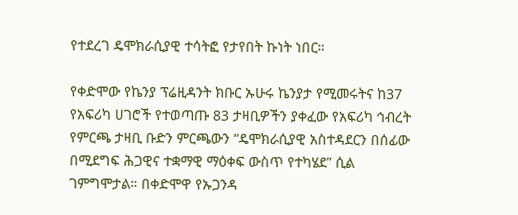የተደረገ ዴሞክራሲያዊ ተሳትፎ የታየበት ኩነት ነበር።

የቀድሞው የኬንያ ፕሬዚዳንት ክቡር ኡሁሩ ኬንያታ የሚመሩትና ከ37 የአፍሪካ ሀገሮች የተወጣጡ 83 ታዛቢዎችን ያቀፈው የአፍሪካ ኅብረት የምርጫ ታዛቢ ቡድን ምርጫውን “ዴሞክራሲያዊ አስተዳደርን በሰፊው በሚደግፍ ሕጋዊና ተቋማዊ ማዕቀፍ ውስጥ የተካሄደ” ሲል ገምግሞታል። በቀድሞዋ የኡጋንዳ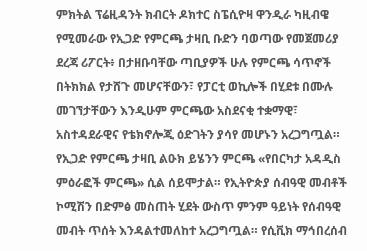ምክትል ፕሬዚዳንት ክብርት ዶክተር ስፔሲዮዛ ዋንዲራ ካዚብዌ የሚመራው የኢጋድ የምርጫ ታዛቢ ቡድን ባወጣው የመጀመሪያ ደረጃ ሪፖርት፥ በታዘቡባቸው ጣቢያዎች ሁሉ የምርጫ ሳጥኖች በትክክል የታሸጉ መሆናቸውን፣ የፓርቲ ወኪሎች በሂደቱ በሙሉ መገኘታቸውን እንዲሁም ምርጫው አስደናቂ ተቋማዊ፣ አስተዳደራዊና የቴክኖሎጂ ዕድገትን ያሳየ መሆኑን አረጋግጧል። የኢጋድ የምርጫ ታዛቢ ልዑክ ይሄንን ምርጫ «የበርካታ አዳዲስ ምዕራፎች ምርጫ» ሲል ሰይሞታል። የኢትዮጵያ ሰብዓዊ መብቶች ኮሚሽን በድምፅ መስጠት ሂደት ውስጥ ምንም ዓይነት የሰብዓዊ መብት ጥሰት እንዳልተመለከተ አረጋግጧል። የሲቪክ ማኅበረሰብ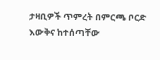ታዛቢዎች ጥምረት በምርጫ ቦርድ እውቅና ከተሰጣቸው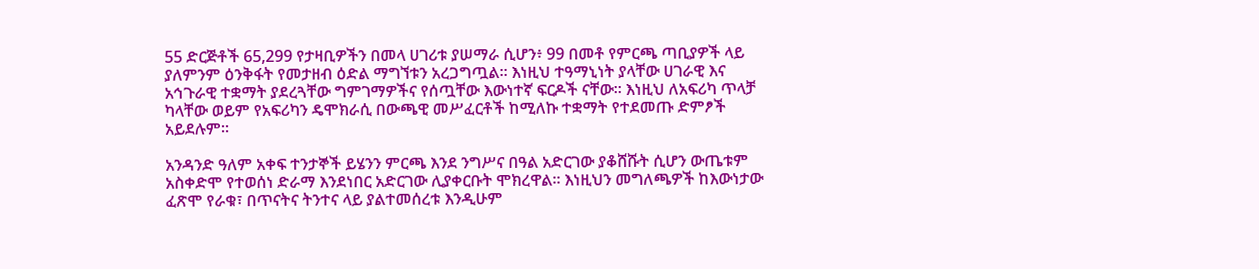55 ድርጅቶች 65,299 የታዛቢዎችን በመላ ሀገሪቱ ያሠማራ ሲሆን፥ 99 በመቶ የምርጫ ጣቢያዎች ላይ ያለምንም ዕንቅፋት የመታዘብ ዕድል ማግኘቱን አረጋግጧል። እነዚህ ተዓማኒነት ያላቸው ሀገራዊ እና አኅጉራዊ ተቋማት ያደረጓቸው ግምገማዎችና የሰጧቸው እውነተኛ ፍርዶች ናቸው። እነዚህ ለአፍሪካ ጥላቻ ካላቸው ወይም የአፍሪካን ዴሞክራሲ በውጫዊ መሥፈርቶች ከሚለኩ ተቋማት የተደመጡ ድምፆች አይደሉም።

አንዳንድ ዓለም አቀፍ ተንታኞች ይሄንን ምርጫ እንደ ንግሥና በዓል አድርገው ያቆሸሹት ሲሆን ውጤቱም አስቀድሞ የተወሰነ ድራማ እንደነበር አድርገው ሊያቀርቡት ሞክረዋል። እነዚህን መግለጫዎች ከእውነታው ፈጽሞ የራቁ፣ በጥናትና ትንተና ላይ ያልተመሰረቱ እንዲሁም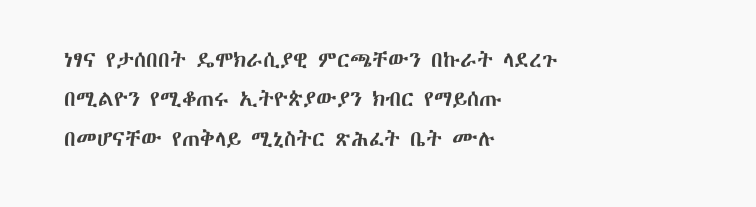ነፃና የታሰበበት ዴሞክራሲያዊ ምርጫቸውን በኩራት ላደረጉ በሚልዮን የሚቆጠሩ ኢትዮጵያውያን ክብር የማይሰጡ በመሆናቸው የጠቅላይ ሚኒስትር ጽሕፈት ቤት ሙሉ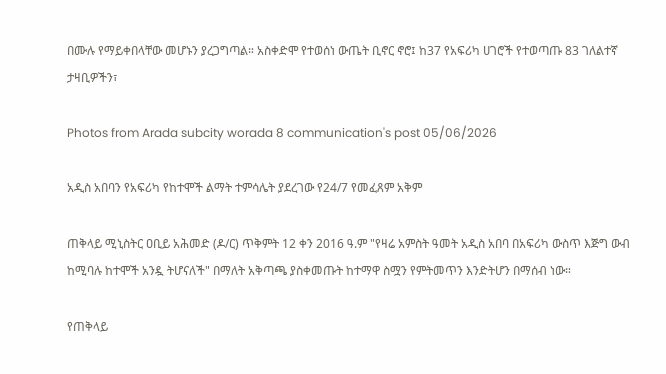በሙሉ የማይቀበላቸው መሆኑን ያረጋግጣል። አስቀድሞ የተወሰነ ውጤት ቢኖር ኖሮ፤ ከ37 የአፍሪካ ሀገሮች የተወጣጡ 83 ገለልተኛ ታዛቢዎችን፣

Photos from Arada subcity worada 8 communication's post 05/06/2026

አዲስ አበባን የአፍሪካ የከተሞች ልማት ተምሳሌት ያደረገው የ24/7 የመፈጸም አቅም

ጠቅላይ ሚኒስትር ዐቢይ አሕመድ (ዶ/ር) ጥቅምት 12 ቀን 2016 ዓ.ም "የዛሬ አምስት ዓመት አዲስ አበባ በአፍሪካ ውስጥ እጅግ ውብ ከሚባሉ ከተሞች አንዷ ትሆናለች" በማለት አቅጣጫ ያስቀመጡት ከተማዋ ስሟን የምትመጥን እንድትሆን በማሰብ ነው።

የጠቅላይ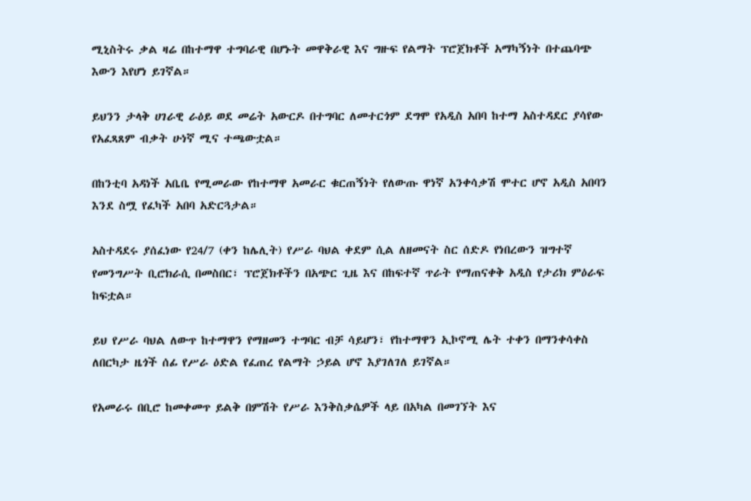ሚኒስትሩ ቃል ዛሬ በከተማዋ ተግባራዊ በሆኑት መዋቅራዊ እና ግዙፍ የልማት ፕሮጀክቶች አማካኝነት በተጨባጭ እውን እየሆነ ይገኛል።

ይህንን ታላቅ ሀገራዊ ራዕይ ወደ መሬት አውርዶ በተግባር ለመተርጎም ደግሞ የአዲስ አበባ ከተማ አስተዳደር ያሳየው የአፈጻጸም ብቃት ሁነኛ ሚና ተጫውቷል።

በከንቲባ አዳነች አቤቤ የሚመራው የከተማዋ አመራር ቁርጠኝነት የለውጡ ዋነኛ አንቀሳቃሽ ሞተር ሆኖ አዲስ አበባን እንደ ስሟ የፈካች አበባ አድርጓታል።

አስተዳደሩ ያሰፈነው የ24/7 (ቀን ከሌሊት) የሥራ ባህል ቀደም ሲል ለዘመናት ስር ሰድዶ የነበረውን ዝግተኛ የመንግሥት ቢሮክራሲ በመስበር፣ ፕሮጀክቶችን በአጭር ጊዜ እና በከፍተኛ ጥራት የማጠናቀቅ አዲስ የታሪክ ምዕራፍ ከፍቷል።

ይህ የሥራ ባህል ለውጥ ከተማዋን የማዘመን ተግባር ብቻ ሳይሆን፣ የከተማዋን ኢኮኖሚ ሌት ተቀን በማንቀሳቀስ ለበርካታ ዜጎች ሰፊ የሥራ ዕድል የፈጠረ የልማት ኃይል ሆኖ እያገለገለ ይገኛል።

የአመራሩ በቢሮ ከመቀመጥ ይልቅ በምሽት የሥራ እንቅስቃሴዎች ላይ በአካል በመገኘት እና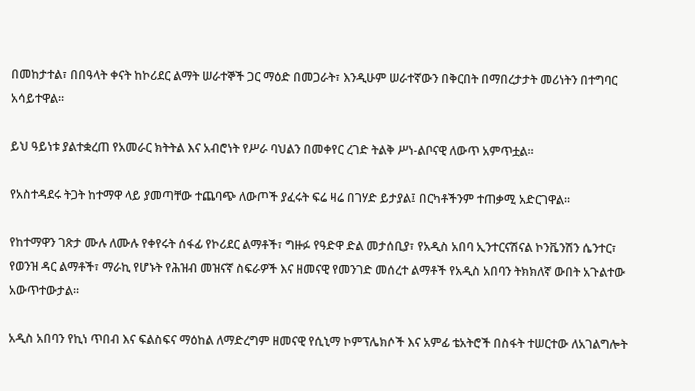በመከታተል፣ በበዓላት ቀናት ከኮሪደር ልማት ሠራተኞች ጋር ማዕድ በመጋራት፣ እንዲሁም ሠራተኛውን በቅርበት በማበረታታት መሪነትን በተግባር አሳይተዋል።

ይህ ዓይነቱ ያልተቋረጠ የአመራር ክትትል እና አብሮነት የሥራ ባህልን በመቀየር ረገድ ትልቅ ሥነ-ልቦናዊ ለውጥ አምጥቷል።

የአስተዳደሩ ትጋት ከተማዋ ላይ ያመጣቸው ተጨባጭ ለውጦች ያፈሩት ፍሬ ዛሬ በገሃድ ይታያል፤ በርካቶችንም ተጠቃሚ አድርገዋል።

የከተማዋን ገጽታ ሙሉ ለሙሉ የቀየሩት ሰፋፊ የኮሪደር ልማቶች፣ ግዙፉ የዓድዋ ድል መታሰቢያ፣ የአዲስ አበባ ኢንተርናሽናል ኮንቬንሽን ሴንተር፣ የወንዝ ዳር ልማቶች፣ ማራኪ የሆኑት የሕዝብ መዝናኛ ስፍራዎች እና ዘመናዊ የመንገድ መሰረተ ልማቶች የአዲስ አበባን ትክክለኛ ውበት አጉልተው አውጥተውታል።

አዲስ አበባን የኪነ ጥበብ እና ፍልስፍና ማዕከል ለማድረግም ዘመናዊ የሲኒማ ኮምፕሌክሶች እና አምፊ ቴአትሮች በስፋት ተሠርተው ለአገልግሎት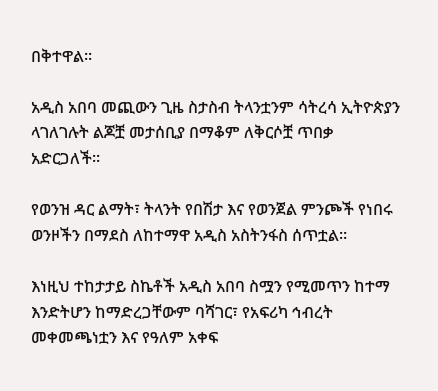በቅተዋል።

አዲስ አበባ መጪውን ጊዜ ስታስብ ትላንቷንም ሳትረሳ ኢትዮጵያን ላገለገሉት ልጆቿ መታሰቢያ በማቆም ለቅርሶቿ ጥበቃ አድርጋለች።

የወንዝ ዳር ልማት፣ ትላንት የበሽታ እና የወንጀል ምንጮች የነበሩ ወንዞችን በማደስ ለከተማዋ አዲስ አስትንፋስ ሰጥቷል።

እነዚህ ተከታታይ ስኬቶች አዲስ አበባ ስሟን የሚመጥን ከተማ እንድትሆን ከማድረጋቸውም ባሻገር፣ የአፍሪካ ኅብረት መቀመጫነቷን እና የዓለም አቀፍ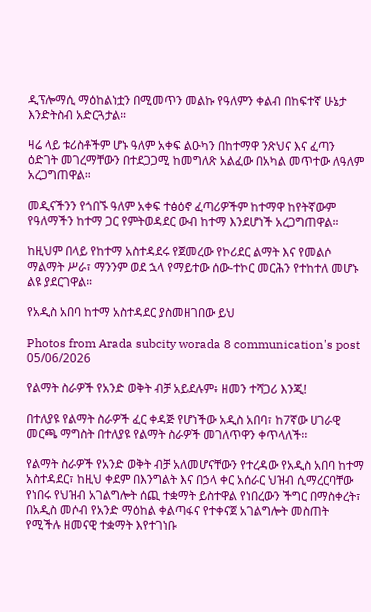ዲፕሎማሲ ማዕከልነቷን በሚመጥን መልኩ የዓለምን ቀልብ በከፍተኛ ሁኔታ እንድትስብ አድርጓታል።

ዛሬ ላይ ቱሪስቶችም ሆኑ ዓለም አቀፍ ልዑካን በከተማዋ ንጽህና እና ፈጣን ዕድገት መገረማቸውን በተደጋጋሚ ከመግለጽ አልፈው በአካል መጥተው ለዓለም አረጋግጠዋል።

መዲናችንን የጎበኙ ዓለም አቀፍ ተፅዕኖ ፈጣሪዎችም ከተማዋ ከየትኛውም የዓለማችን ከተማ ጋር የምትወዳደር ውብ ከተማ እንደሆነች አረጋግጠዋል።

ከዚህም በላይ የከተማ አስተዳደሩ የጀመረው የኮሪደር ልማት እና የመልሶ ማልማት ሥራ፣ ማንንም ወደ ኋላ የማይተው ሰው-ተኮር መርሕን የተከተለ መሆኑ ልዩ ያደርገዋል።

የአዲስ አበባ ከተማ አስተዳደር ያስመዘገበው ይህ

Photos from Arada subcity worada 8 communication's post 05/06/2026

የልማት ስራዎች የአንድ ወቅት ብቻ አይደሉም፥ ዘመን ተሻጋሪ እንጂ!

በተለያዩ የልማት ስራዎች ፈር ቀዳጅ የሆነችው አዲስ አበባ፣ ከ7ኛው ሀገራዊ መርጫ ማግስት በተለያዩ የልማት ስራዎች መገለጥዋን ቀጥላለች፡፡

የልማት ስራዎች የአንድ ወቅት ብቻ አለመሆናቸውን የተረዳው የአዲስ አበባ ከተማ አስተዳደር፣ ከዚህ ቀደም በእንግልት እና በኃላ ቀር አሰራር ህዝብ ሲማረርባቸው የነበሩ የህዝብ አገልግሎት ሰጪ ተቋማት ይስተዋል የነበረውን ችግር በማስቀረት፣ በአዲስ መሶብ የአንድ ማዕከል ቀልጣፋና የተቀናጀ አገልግሎት መስጠት የሚችሉ ዘመናዊ ተቋማት እየተገነቡ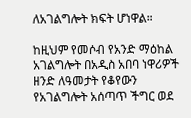ለአገልግሎት ክፍት ሆነዋል።

ከዚህም የመሶብ የአንድ ማዕከል አገልግሎት በአዲስ አበባ ነዋሪዎች ዘንድ ለዓመታት የቆየውን የአገልግሎት አሰጣጥ ችግር ወደ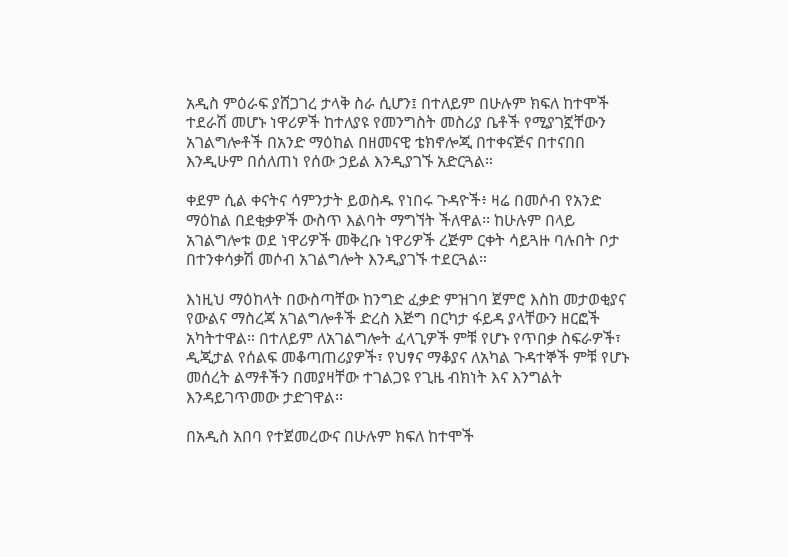አዲስ ምዕራፍ ያሸጋገረ ታላቅ ስራ ሲሆን፤ በተለይም በሁሉም ክፍለ ከተሞች ተደራሽ መሆኑ ነዋሪዎች ከተለያዩ የመንግስት መስሪያ ቤቶች የሚያገኟቸውን አገልግሎቶች በአንድ ማዕከል በዘመናዊ ቴክኖሎጂ በተቀናጅና በተናበበ እንዲሁም በሰለጠነ የሰው ኃይል እንዲያገኙ አድርጓል።

ቀደም ሲል ቀናትና ሳምንታት ይወስዱ የነበሩ ጉዳዮች፥ ዛሬ በመሶብ የአንድ ማዕከል በደቂቃዎች ውስጥ እልባት ማግኘት ችለዋል፡፡ ከሁሉም በላይ አገልግሎቱ ወደ ነዋሪዎች መቅረቡ ነዋሪዎች ረጅም ርቀት ሳይጓዙ ባሉበት ቦታ በተንቀሳቃሽ መሶብ አገልግሎት እንዲያገኙ ተደርጓል።

እነዚህ ማዕከላት በውስጣቸው ከንግድ ፈቃድ ምዝገባ ጀምሮ እስከ መታወቂያና የውልና ማስረጃ አገልግሎቶች ድረስ እጅግ በርካታ ፋይዳ ያላቸውን ዘርፎች አካትተዋል። በተለይም ለአገልግሎት ፈላጊዎች ምቹ የሆኑ የጥበቃ ስፍራዎች፣ ዲጂታል የሰልፍ መቆጣጠሪያዎች፣ የህፃና ማቆያና ለአካል ጉዳተኞች ምቹ የሆኑ መሰረት ልማቶችን በመያዛቸው ተገልጋዩ የጊዜ ብክነት እና እንግልት እንዳይገጥመው ታድገዋል፡፡

በአዲስ አበባ የተጀመረውና በሁሉም ክፍለ ከተሞች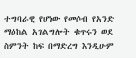ተግባራዊ የሆነው የመሶብ የአንድ ማዕከል አገልግሎት ቁጥሩን ወደ ስምንት ከፍ በማድረግ እንዲሁም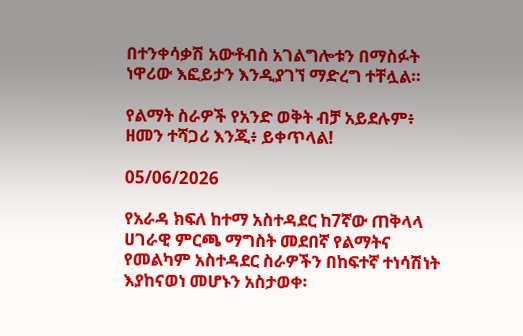በተንቀሳቃሽ አውቶብስ አገልግሎቱን በማስፉት ነዋሪው እፎይታን እንዲያገኘ ማድረግ ተቸሏል።

የልማት ስራዎች የአንድ ወቅት ብቻ አይደሉም፥ ዘመን ተሻጋሪ እንጂ፥ ይቀጥላል!

05/06/2026

የአራዳ ክፍለ ከተማ አስተዳደር ከ7ኛው ጠቅላላ ሀገራዊ ምርጫ ማግስት መደበኛ የልማትና የመልካም አስተዳደር ስራዎችን በከፍተኛ ተነሳሽነት እያከናወነ መሆኑን አስታወቀ፡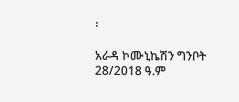፡

አራዳ ኮሙኒኬሽን ግንቦት 28/2018 ዓ.ም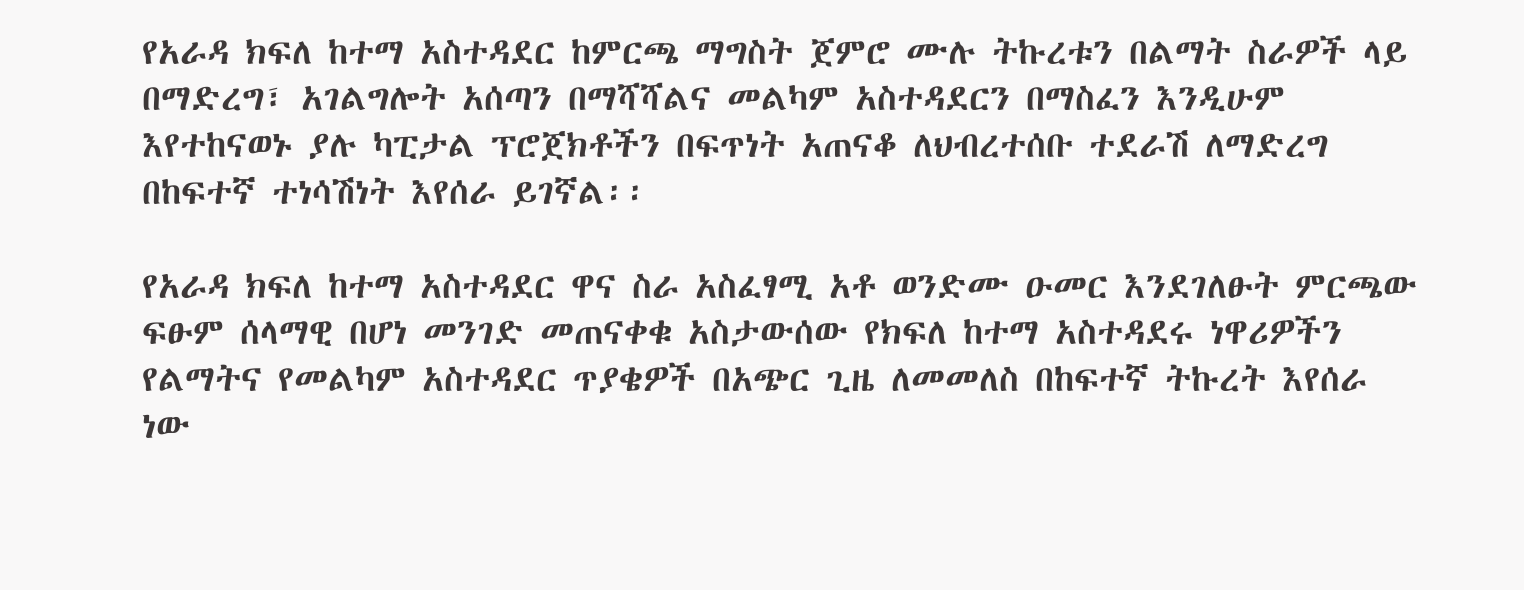የአራዳ ክፍለ ከተማ አስተዳደር ከምርጫ ማግስት ጀምሮ ሙሉ ትኩረቱን በልማት ስራዎች ላይ በማድረግ፣ አገልግሎት አሰጣን በማሻሻልና መልካም አስተዳደርን በማስፈን እንዲሁም እየተከናወኑ ያሉ ካፒታል ፕሮጀክቶችን በፍጥነት አጠናቆ ለህብረተሰቡ ተደራሽ ለማድረግ በከፍተኛ ተነሳሽነት እየሰራ ይገኛል፡፡

የአራዳ ክፍለ ከተማ አስተዳደር ዋና ስራ አስፈፃሚ አቶ ወንድሙ ዑመር እንደገለፁት ምርጫው ፍፁም ሰላማዊ በሆነ መንገድ መጠናቀቁ አስታውሰው የክፍለ ከተማ አስተዳደሩ ነዋሪዎችን የልማትና የመልካም አስተዳደር ጥያቄዎች በአጭር ጊዜ ለመመለስ በከፍተኛ ትኩረት እየሰራ ነው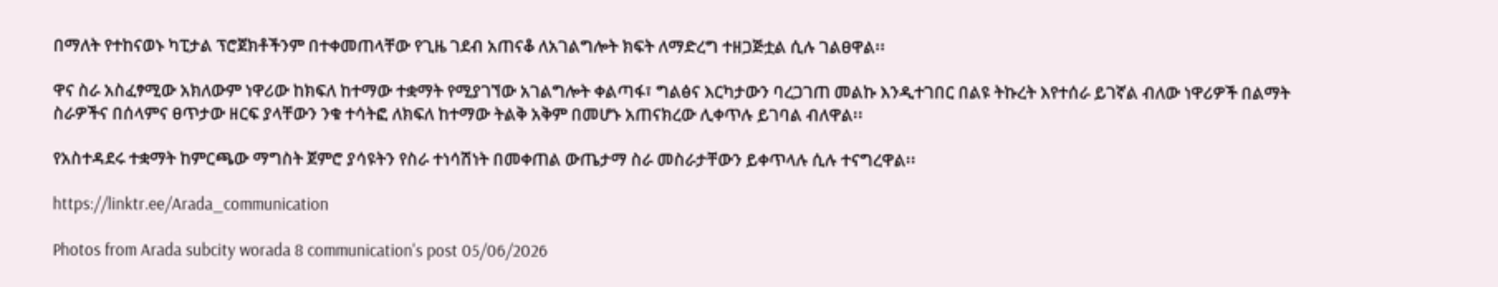በማለት የተከናወኑ ካፒታል ፕሮጀክቶችንም በተቀመጠላቸው የጊዜ ገደብ አጠናቆ ለአገልግሎት ክፍት ለማድረግ ተዘጋጅቷል ሲሉ ገልፀዋል፡፡

ዋና ስራ አስፈፃሚው አክለውም ነዋሪው ከክፍለ ከተማው ተቋማት የሚያገኘው አገልግሎት ቀልጣፋ፣ ግልፅና እርካታውን ባረጋገጠ መልኩ እንዲተገበር በልዩ ትኩረት እየተሰራ ይገኛል ብለው ነዋሪዎች በልማት ስራዎችና በሰላምና ፀጥታው ዘርፍ ያላቸውን ንቁ ተሳትፎ ለክፍለ ከተማው ትልቅ አቅም በመሆኑ አጠናክረው ሊቀጥሉ ይገባል ብለዋል፡፡

የአስተዳደሩ ተቋማት ከምርጫው ማግስት ጀምሮ ያሳዩትን የስራ ተነሳሽነት በመቀጠል ውጤታማ ስራ መስራታቸውን ይቀጥላሉ ሲሉ ተናግረዋል፡፡

https://linktr.ee/Arada_communication

Photos from Arada subcity worada 8 communication's post 05/06/2026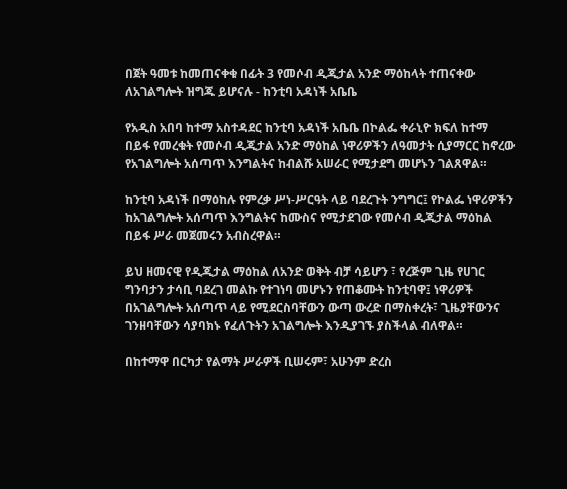በጀት ዓመቱ ከመጠናቀቁ በፊት 3 የመሶብ ዲጂታል አንድ ማዕከላት ተጠናቀው ለአገልግሎት ዝግጁ ይሆናሉ - ከንቲባ አዳነች አቤቤ

የአዲስ አበባ ከተማ አስተዳደር ከንቲባ አዳነች አቤቤ በኮልፌ ቀራኒዮ ክፍለ ከተማ በይፋ የመረቁት የመሶብ ዲጂታል አንድ ማዕከል ነዋሪዎችን ለዓመታት ሲያማርር ከኖረው የአገልግሎት አሰጣጥ እንግልትና ከብልሹ አሠራር የሚታደግ መሆኑን ገልጸዋል።

ከንቲባ አዳነች በማዕከሉ የምረቃ ሥነ-ሥርዓት ላይ ባደረጉት ንግግር፤ የኮልፌ ነዋሪዎችን ከአገልግሎት አሰጣጥ እንግልትና ከሙስና የሚታደገው የመሶብ ዲጂታል ማዕከል በይፋ ሥራ መጀመሩን አብስረዋል።

ይህ ዘመናዊ የዲጂታል ማዕከል ለአንድ ወቅት ብቻ ሳይሆን ፣ የረጅም ጊዜ የሀገር ግንባታን ታሳቢ ባደረገ መልኩ የተገነባ መሆኑን የጠቆሙት ከንቲባዋ፤ ነዋሪዎች በአገልግሎት አሰጣጥ ላይ የሚደርስባቸውን ውጣ ውረድ በማስቀረት፣ ጊዜያቸውንና ገንዘባቸውን ሳያባክኑ የፈለጉትን አገልግሎት እንዲያገኙ ያስችላል ብለዋል።

በከተማዋ በርካታ የልማት ሥራዎች ቢሠሩም፣ አሁንም ድረስ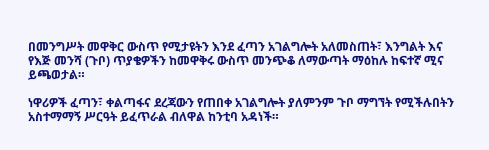በመንግሥት መዋቅር ውስጥ የሚታዩትን እንደ ፈጣን አገልግሎት አለመስጠት፣ እንግልት እና የእጅ መንሻ (ጉቦ) ጥያቄዎችን ከመዋቅሩ ውስጥ መንጭቆ ለማውጣት ማዕከሉ ከፍተኛ ሚና ይጫወታል።

ነዋሪዎች ፈጣን፣ ቀልጣፋና ደረጃውን የጠበቀ አገልግሎት ያለምንም ጉቦ ማግኘት የሚችሉበትን አስተማማኝ ሥርዓት ይፈጥራል ብለዋል ከንቲባ አዳነች።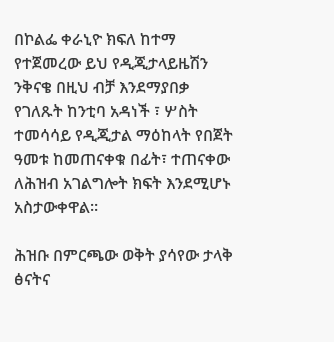በኮልፌ ቀራኒዮ ክፍለ ከተማ የተጀመረው ይህ የዲጂታላይዜሽን ንቅናቄ በዚህ ብቻ እንደማያበቃ የገለጹት ከንቲባ አዳነች ፣ ሦስት ተመሳሳይ የዲጂታል ማዕከላት የበጀት ዓመቱ ከመጠናቀቁ በፊት፣ ተጠናቀው ለሕዝብ አገልግሎት ክፍት እንደሚሆኑ አስታውቀዋል።

ሕዝቡ በምርጫው ወቅት ያሳየው ታላቅ ፅናትና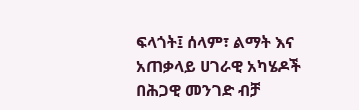ፍላጎት፤ ሰላም፣ ልማት እና አጠቃላይ ሀገራዊ አካሄዶች በሕጋዊ መንገድ ብቻ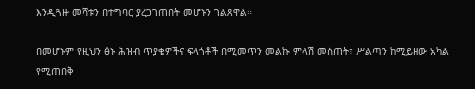እንዲጓዙ መሻቱን በተግባር ያረጋገጠበት መሆኑን ገልጸዋል።

በመሆኑም የዚህን ፅኑ ሕዝብ ጥያቄዎችና ፍላጎቶች በሚመጥን መልኩ ምላሽ መስጠት፣ ሥልጣን ከሚይዘው አካል የሚጠበቅ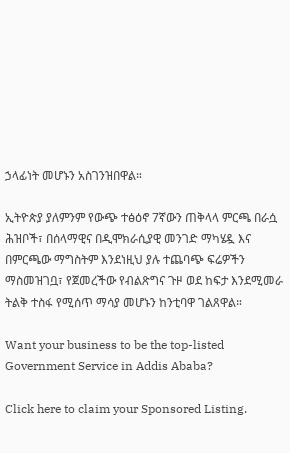ኃላፊነት መሆኑን አስገንዝበዋል።

ኢትዮጵያ ያለምንም የውጭ ተፅዕኖ 7ኛውን ጠቅላላ ምርጫ በራሷ ሕዝቦች፣ በሰላማዊና በዲሞክራሲያዊ መንገድ ማካሄዷ እና በምርጫው ማግስትም እንደነዚህ ያሉ ተጨባጭ ፍሬዎችን ማስመዝገቧ፣ የጀመረችው የብልጽግና ጉዞ ወደ ከፍታ እንደሚመራ ትልቅ ተስፋ የሚሰጥ ማሳያ መሆኑን ከንቲባዋ ገልጸዋል።

Want your business to be the top-listed Government Service in Addis Ababa?

Click here to claim your Sponsored Listing.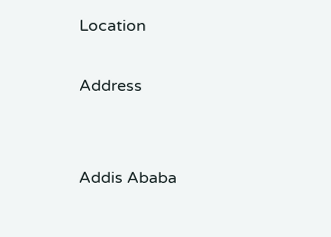Location

Address


Addis Ababa